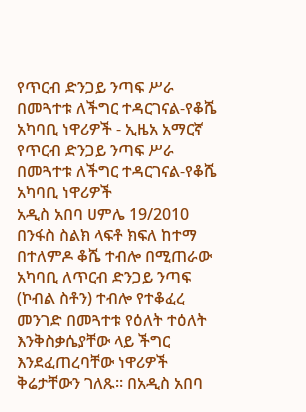የጥርብ ድንጋይ ንጣፍ ሥራ በመጓተቱ ለችግር ተዳርገናል-የቆሼ አካባቢ ነዋሪዎች - ኢዜአ አማርኛ
የጥርብ ድንጋይ ንጣፍ ሥራ በመጓተቱ ለችግር ተዳርገናል-የቆሼ አካባቢ ነዋሪዎች
አዲስ አበባ ሀምሌ 19/2010 በንፋስ ስልክ ላፍቶ ክፍለ ከተማ በተለምዶ ቆሼ ተብሎ በሚጠራው አካባቢ ለጥርብ ድንጋይ ንጣፍ (ኮብል ስቶን) ተብሎ የተቆፈረ መንገድ በመጓተቱ የዕለት ተዕለት እንቅስቃሴያቸው ላይ ችግር እንደፈጠረባቸው ነዋሪዎች ቅሬታቸውን ገለጹ። በአዲስ አበባ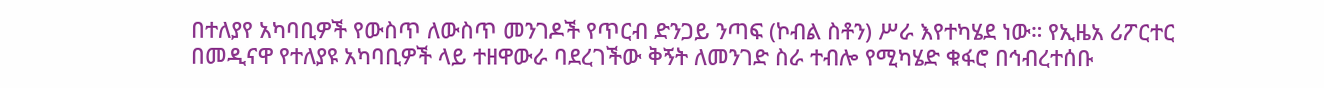በተለያየ አካባቢዎች የውስጥ ለውስጥ መንገዶች የጥርብ ድንጋይ ንጣፍ (ኮብል ስቶን) ሥራ እየተካሄደ ነው። የኢዜአ ሪፖርተር በመዲናዋ የተለያዩ አካባቢዎች ላይ ተዘዋውራ ባደረገችው ቅኝት ለመንገድ ስራ ተብሎ የሚካሄድ ቁፋሮ በኅብረተሰቡ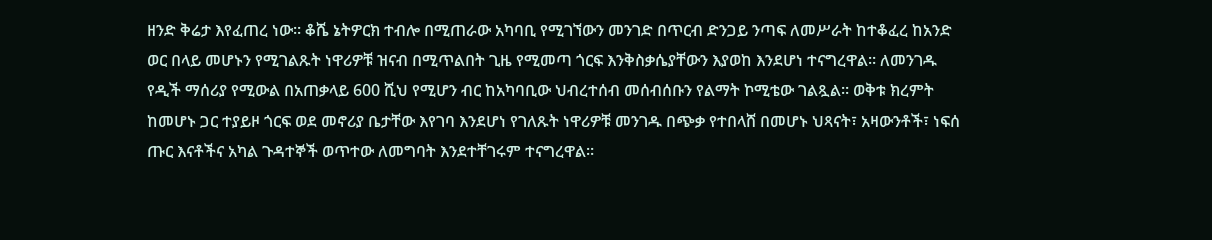ዘንድ ቅሬታ እየፈጠረ ነው። ቆሼ ኔትዎርክ ተብሎ በሚጠራው አካባቢ የሚገኘውን መንገድ በጥርብ ድንጋይ ንጣፍ ለመሥራት ከተቆፈረ ከአንድ ወር በላይ መሆኑን የሚገልጹት ነዋሪዎቹ ዝናብ በሚጥልበት ጊዜ የሚመጣ ጎርፍ እንቅስቃሴያቸውን እያወከ እንደሆነ ተናግረዋል። ለመንገዱ የዲች ማሰሪያ የሚውል በአጠቃላይ 600 ሺህ የሚሆን ብር ከአካባቢው ህብረተሰብ መሰብሰቡን የልማት ኮሚቴው ገልጿል። ወቅቱ ክረምት ከመሆኑ ጋር ተያይዞ ጎርፍ ወደ መኖሪያ ቤታቸው እየገባ እንደሆነ የገለጹት ነዋሪዎቹ መንገዱ በጭቃ የተበላሸ በመሆኑ ህጻናት፣ አዛውንቶች፣ ነፍሰ ጡር እናቶችና አካል ጉዳተኞች ወጥተው ለመግባት እንደተቸገሩም ተናግረዋል።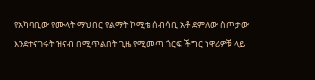የአካባቢው የሙላት ማህበር የልማት ኮሚቴ ሰብሳቢ አቶ ደምለው ስጦታው እንደተናገሩት ዝናብ በሚጥልበት ጊዜ የሚመጣ ጎርፍ ችግር ነዋሪዎቹ ላይ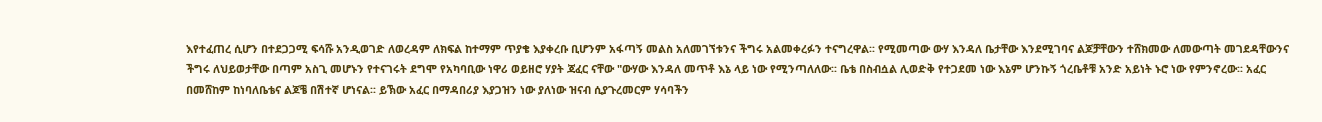እየተፈጠረ ሲሆን በተደጋጋሚ ፍሳሹ አንዲወገድ ለወረዳም ለክፍል ከተማም ጥያቄ እያቀረቡ ቢሆንም አፋጣኝ መልስ አለመገኘቱንና ችግሩ አልመቀረፉን ተናግረዋል፡፡ የሚመጣው ውሃ እንዳለ ቤታቸው እንደሚገባና ልጆቻቸውን ተሸክመው ለመውጣት መገደዳቸውንና ችግሩ ለህይወታቸው በጣም አስጊ መሆኑን የተናገሩት ደግሞ የአካባቢው ነዋሪ ወይዘሮ ሃያት ጃፈር ናቸው "ውሃው እንዳለ መጥቶ እኔ ላይ ነው የሚንጣለለው፡፡ ቤቴ በስብሷል ሊወድቅ የተጋደመ ነው እኔም ሆንኩኝ ጎረቤቶቹ አንድ አይነት ኑሮ ነው የምንኖረው፡፡ አፈር በመሸከም ከነባለቤቴና ልጆቼ በሽተኛ ሆነናል፡፡ ይኽው አፈር በማዳበሪያ እያጋዝን ነው ያለነው ዝናብ ሲያጉረመርም ሃሳባችን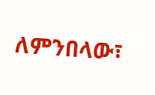ለምንበላው፣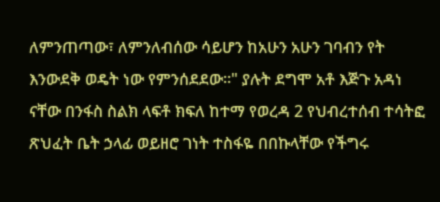ለምንጠጣው፣ ለምንለብሰው ሳይሆን ከአሁን አሁን ገባብን የት እንውደቅ ወዴት ነው የምንሰደደው።" ያሉት ደግሞ አቶ እጅጉ አዳነ ናቸው በንፋስ ስልክ ላፍቶ ክፍለ ከተማ የወረዳ 2 የህብረተሰብ ተሳትፎ ጽህፈት ቤት ኃላፊ ወይዘሮ ገነት ተስፋዬ በበኩላቸው የችግሩ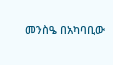መንስዔ በአካባቢው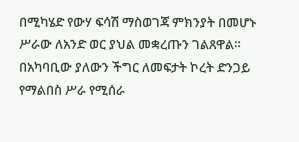በሚካሄድ የውሃ ፍሳሽ ማስወገጃ ምክንያት በመሆኑ ሥራው ለአንድ ወር ያህል መቋረጡን ገልጸዋል። በአካባቢው ያለውን ችግር ለመፍታት ኮረት ድንጋይ የማልበስ ሥራ የሚሰራ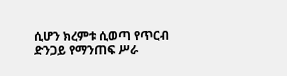ሲሆን ክረምቱ ሲወጣ የጥርብ ድንጋይ የማንጠፍ ሥራ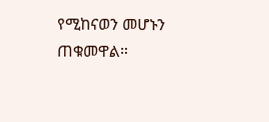የሚከናወን መሆኑን ጠቁመዋል።